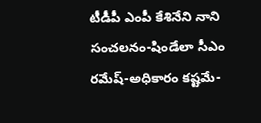టీడీపీ ఎంపీ కేశినేని నాని సంచలనం-షిండేలా సీఎం రమేష్-అధికారం కష్టమే-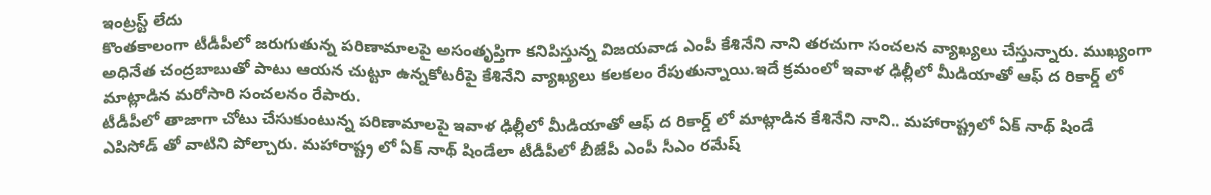ఇంట్రస్ట్ లేదు
కొంతకాలంగా టీడీపీలో జరుగుతున్న పరిణామాలపై అసంతృప్తిగా కనిపిస్తున్న విజయవాడ ఎంపీ కేశినేని నాని తరచుగా సంచలన వ్యాఖ్యలు చేస్తున్నారు. ముఖ్యంగా అధినేత చంద్రబాబుతో పాటు ఆయన చుట్టూ ఉన్నకోటరీపై కేశినేని వ్యాఖ్యలు కలకలం రేపుతున్నాయి.ఇదే క్రమంలో ఇవాళ ఢిల్లీలో మీడియాతో ఆఫ్ ద రికార్డ్ లో మాట్లాడిన మరోసారి సంచలనం రేపారు.
టీడీపీలో తాజాగా చోటు చేసుకుంటున్న పరిణామాలపై ఇవాళ ఢిల్లీలో మీడియాతో ఆఫ్ ద రికార్డ్ లో మాట్లాడిన కేశినేని నాని.. మహారాష్ట్రలో ఏక్ నాథ్ షిండే ఎపిసోడ్ తో వాటిని పోల్చారు. మహారాష్ట్ర లో ఏక్ నాథ్ షిండేలా టీడీపీలో బీజేపీ ఎంపీ సీఎం రమేష్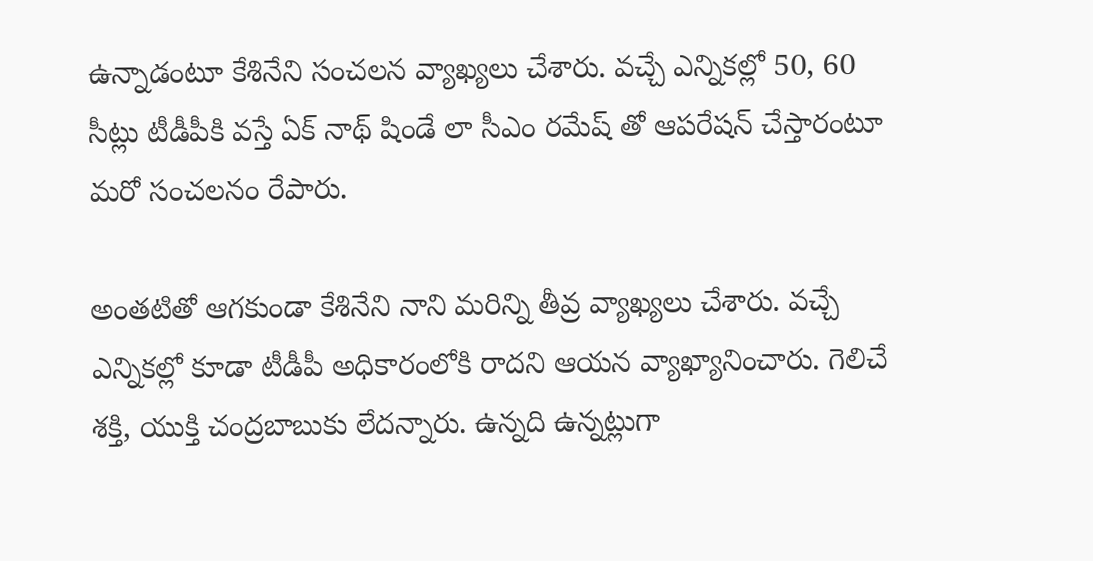ఉన్నాడంటూ కేశినేని సంచలన వ్యాఖ్యలు చేశారు. వచ్చే ఎన్నికల్లో 50, 60 సీట్లు టీడీపీకి వస్తే ఏక్ నాథ్ షిండే లా సీఎం రమేష్ తో ఆపరేషన్ చేస్తారంటూ మరో సంచలనం రేపారు.

అంతటితో ఆగకుండా కేశినేని నాని మరిన్ని తీవ్ర వ్యాఖ్యలు చేశారు. వచ్చే ఎన్నికల్లో కూడా టీడీపీ అధికారంలోకి రాదని ఆయన వ్యాఖ్యానించారు. గెలిచే శక్తి, యుక్తి చంద్రబాబుకు లేదన్నారు. ఉన్నది ఉన్నట్లుగా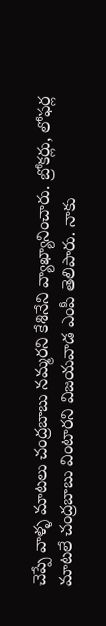చెప్పే వాళ్ళ మాటలు చంద్రబాబు నమ్మరని కేశినేని వ్యాఖ్యానించారు. బ్రోకర్లు, లోఫర్ల మాటలే చంద్రబాబు వింటారని విజయవాడ ఎంపీ తెలిపారు. నాకు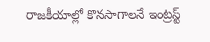రాజకీయాల్లో కొనసాగాలనే ఇంట్రస్ట్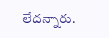లేదన్నారు.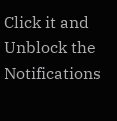Click it and Unblock the Notifications